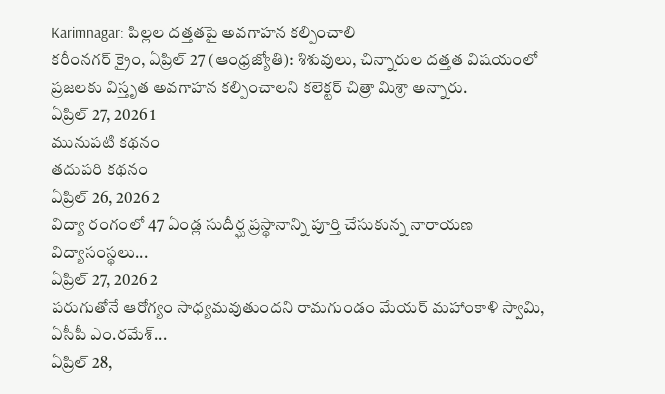Karimnagar: పిల్లల దత్తతపై అవగాహన కల్పించాలి
కరీంనగర్ క్రైం, ఏప్రిల్ 27 (ఆంధ్రజ్యోతి): శిశువులు, చిన్నారుల దత్తత విషయంలో ప్రజలకు విస్తృత అవగాహన కల్పించాలని కలెక్టర్ చిత్రా మిశ్రా అన్నారు.
ఏప్రిల్ 27, 2026 1
మునుపటి కథనం
తదుపరి కథనం
ఏప్రిల్ 26, 2026 2
విద్యా రంగంలో 47 ఏండ్ల సుదీర్ఘ ప్రస్థానాన్ని పూర్తి చేసుకున్న నారాయణ విద్యాసంస్థలు...
ఏప్రిల్ 27, 2026 2
పరుగుతోనే ఆరోగ్యం సాధ్యమవుతుందని రామగుండం మేయర్ మహాంకాళి స్వామి, ఏసీపీ ఎం.రమేశ్...
ఏప్రిల్ 28,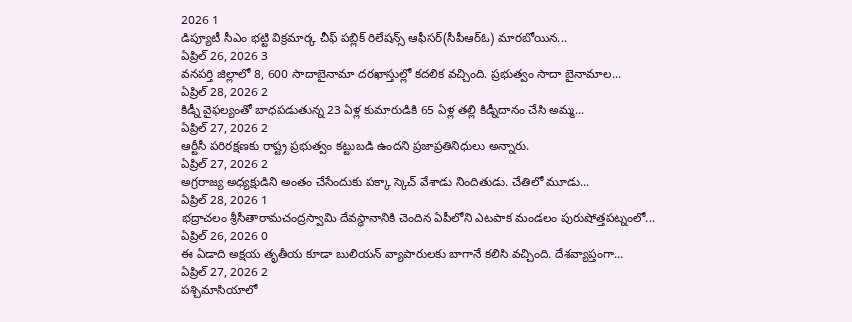2026 1
డిప్యూటీ సీఎం భట్టి విక్రమార్క చీఫ్ పబ్లిక్ రిలేషన్స్ ఆఫీసర్(సీపీఆర్ఓ) మారబోయిన...
ఏప్రిల్ 26, 2026 3
వనపర్తి జిల్లాలో 8, 600 సాదాబైనామా దరఖాస్తుల్లో కదలిక వచ్చింది. ప్రభుత్వం సాదా బైనామాల...
ఏప్రిల్ 28, 2026 2
కిడ్నీ వైఫల్యంతో బాధపడుతున్న 23 ఏళ్ల కుమారుడికి 65 ఏళ్ల తల్లి కిడ్నీదానం చేసి అమ్మ...
ఏప్రిల్ 27, 2026 2
ఆర్టీసీ పరిరక్షణకు రాష్ట్ర ప్రభుత్వం కట్టుబడి ఉందని ప్రజాప్రతినిధులు అన్నారు.
ఏప్రిల్ 27, 2026 2
అగ్రరాజ్య అధ్యక్షుడిని అంతం చేసేందుకు పక్కా స్కెచ్ వేశాడు నిందితుడు. చేతిలో మూడు...
ఏప్రిల్ 28, 2026 1
భద్రాచలం శ్రీసీతారామచంద్రస్వామి దేవస్థానానికి చెందిన ఏపీలోని ఎటపాక మండలం పురుషోత్తపట్నంలో...
ఏప్రిల్ 26, 2026 0
ఈ ఏడాది అక్షయ తృతీయ కూడా బులియన్ వ్యాపారులకు బాగానే కలిసి వచ్చింది. దేశవ్యాప్తంగా...
ఏప్రిల్ 27, 2026 2
పశ్చిమాసియాలో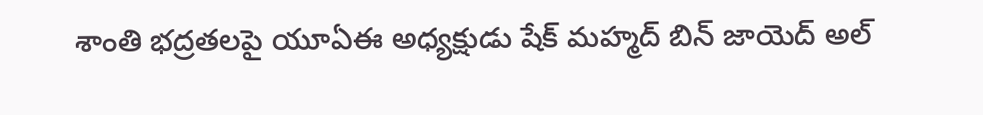శాంతి భద్రతలపై యూఏఈ అధ్యక్షుడు షేక్ మహ్మద్ బిన్ జాయెద్ అల్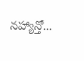నహ్యాన్తో...